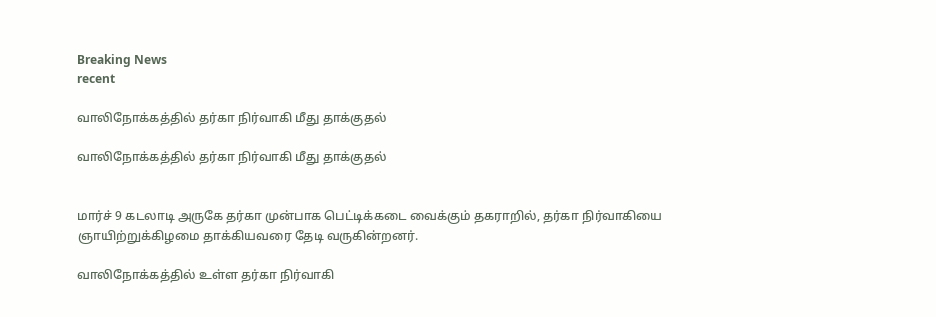Breaking News
recent

வாலிநோக்கத்தில் தர்கா நிர்வாகி மீது தாக்குதல்

வாலிநோக்கத்தில் தர்கா நிர்வாகி மீது தாக்குதல்


மார்ச் 9 கடலாடி அருகே தர்கா முன்பாக பெட்டிக்கடை வைக்கும் தகராறில், தர்கா நிர்வாகியை ஞாயிற்றுக்கிழமை தாக்கியவரை தேடி வருகின்றனர்.

வாலிநோக்கத்தில் உள்ள தர்கா நிர்வாகி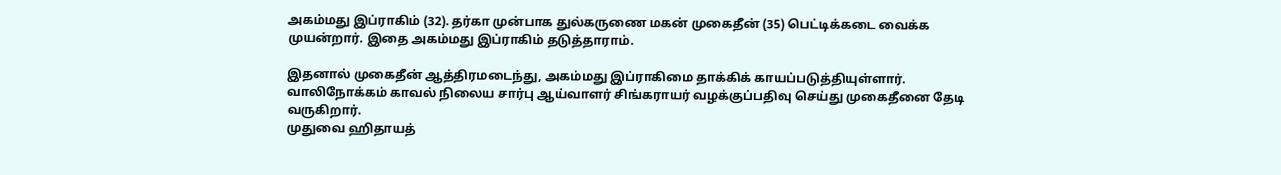அகம்மது இப்ராகிம் (32). தர்கா முன்பாக துல்கருணை மகன் முகைதீன் (35) பெட்டிக்கடை வைக்க முயன்றார். இதை அகம்மது இப்ராகிம் தடுத்தாராம்.

இதனால் முகைதீன் ஆத்திரமடைந்து, அகம்மது இப்ராகிமை தாக்கிக் காயப்படுத்தியுள்ளார். வாலிநோக்கம் காவல் நிலைய சார்பு ஆய்வாளர் சிங்கராயர் வழக்குப்பதிவு செய்து முகைதீனை தேடி வருகிறார்.
முதுவை ஹிதாயத்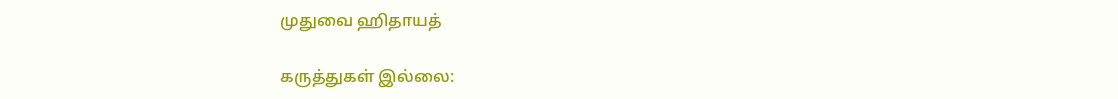முதுவை ஹிதாயத்

கருத்துகள் இல்லை: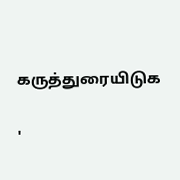கருத்துரையிடுக

'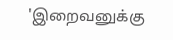'இறைவனுக்கு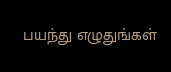பயந்து எழுதுங்கள்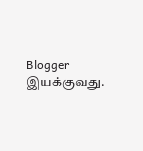Blogger இயக்குவது.